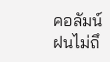คอลัมน์ ฝนไม่ถึ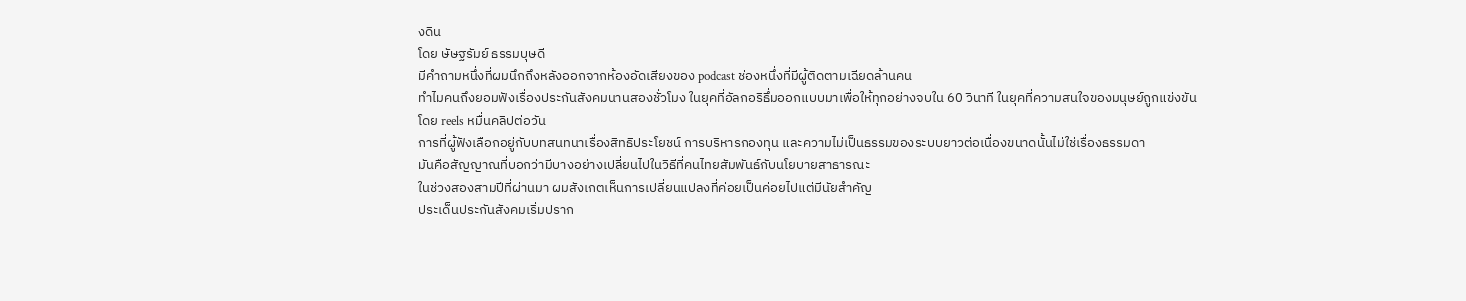งดิน
โดย ษัษฐรัมย์ ธรรมบุษดี
มีคำถามหนึ่งที่ผมนึกถึงหลังออกจากห้องอัดเสียงของ podcast ช่องหนึ่งที่มีผู้ติดตามเฉียดล้านคน
ทำไมคนถึงยอมฟังเรื่องประกันสังคมนานสองชั่วโมง ในยุคที่อัลกอริธึ่มออกแบบมาเพื่อให้ทุกอย่างจบใน 60 วินาที ในยุคที่ความสนใจของมนุษย์ถูกแข่งขันโดย reels หมื่นคลิปต่อวัน
การที่ผู้ฟังเลือกอยู่กับบทสนทนาเรื่องสิทธิประโยชน์ การบริหารกองทุน และความไม่เป็นธรรมของระบบยาวต่อเนื่องขนาดนั้นไม่ใช่เรื่องธรรมดา
มันคือสัญญาณที่บอกว่ามีบางอย่างเปลี่ยนไปในวิธีที่คนไทยสัมพันธ์กับนโยบายสาธารณะ
ในช่วงสองสามปีที่ผ่านมา ผมสังเกตเห็นการเปลี่ยนแปลงที่ค่อยเป็นค่อยไปแต่มีนัยสำคัญ
ประเด็นประกันสังคมเริ่มปราก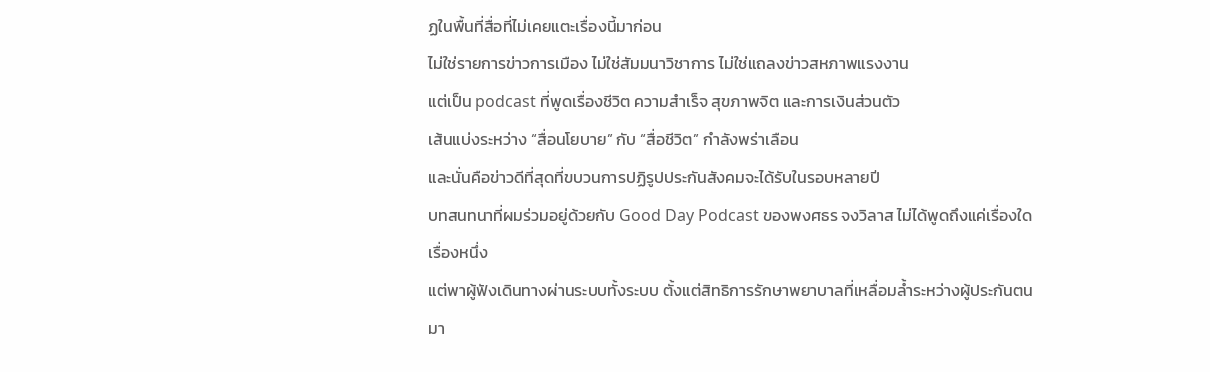ฏในพื้นที่สื่อที่ไม่เคยแตะเรื่องนี้มาก่อน
ไม่ใช่รายการข่าวการเมือง ไม่ใช่สัมมนาวิชาการ ไม่ใช่แถลงข่าวสหภาพแรงงาน
แต่เป็น podcast ที่พูดเรื่องชีวิต ความสำเร็จ สุขภาพจิต และการเงินส่วนตัว
เส้นแบ่งระหว่าง “สื่อนโยบาย” กับ “สื่อชีวิต” กำลังพร่าเลือน
และนั่นคือข่าวดีที่สุดที่ขบวนการปฏิรูปประกันสังคมจะได้รับในรอบหลายปี
บทสนทนาที่ผมร่วมอยู่ด้วยกับ Good Day Podcast ของพงศธร จงวิลาส ไม่ได้พูดถึงแค่เรื่องใดเรื่องหนึ่ง
แต่พาผู้ฟังเดินทางผ่านระบบทั้งระบบ ตั้งแต่สิทธิการรักษาพยาบาลที่เหลื่อมล้ำระหว่างผู้ประกันตนมา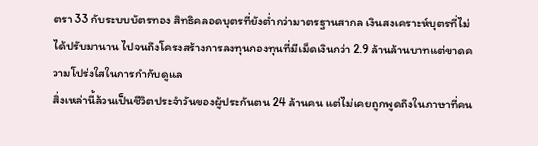ตรา 33 กับระบบบัตรทอง สิทธิคลอดบุตรที่ยังต่ำกว่ามาตรฐานสากล เงินสงเคราะห์บุตรที่ไม่ได้ปรับมานาน ไปจนถึงโครงสร้างการลงทุนกองทุนที่มีเม็ดเงินกว่า 2.9 ล้านล้านบาทแต่ขาดความโปร่งใสในการกำกับดูแล
สิ่งเหล่านี้ล้วนเป็นชีวิตประจำวันของผู้ประกันตน 24 ล้านคน แต่ไม่เคยถูกพูดถึงในภาษาที่คน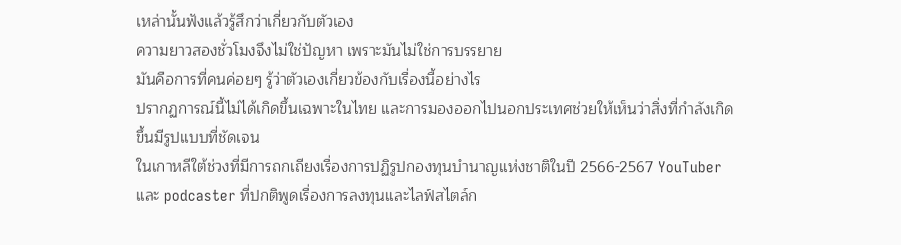เหล่านั้นฟังแล้วรู้สึกว่าเกี่ยวกับตัวเอง
ความยาวสองชั่วโมงจึงไม่ใช่ปัญหา เพราะมันไม่ใช่การบรรยาย
มันคือการที่คนค่อยๆ รู้ว่าตัวเองเกี่ยวข้องกับเรื่องนี้อย่างไร
ปรากฏการณ์นี้ไม่ได้เกิดขึ้นเฉพาะในไทย และการมองออกไปนอกประเทศช่วยให้เห็นว่าสิ่งที่กำลังเกิดขึ้นมีรูปแบบที่ชัดเจน
ในเกาหลีใต้ช่วงที่มีการถกเถียงเรื่องการปฏิรูปกองทุนบำนาญแห่งชาติในปี 2566-2567 YouTuber และ podcaster ที่ปกติพูดเรื่องการลงทุนและไลฟ์สไตล์ก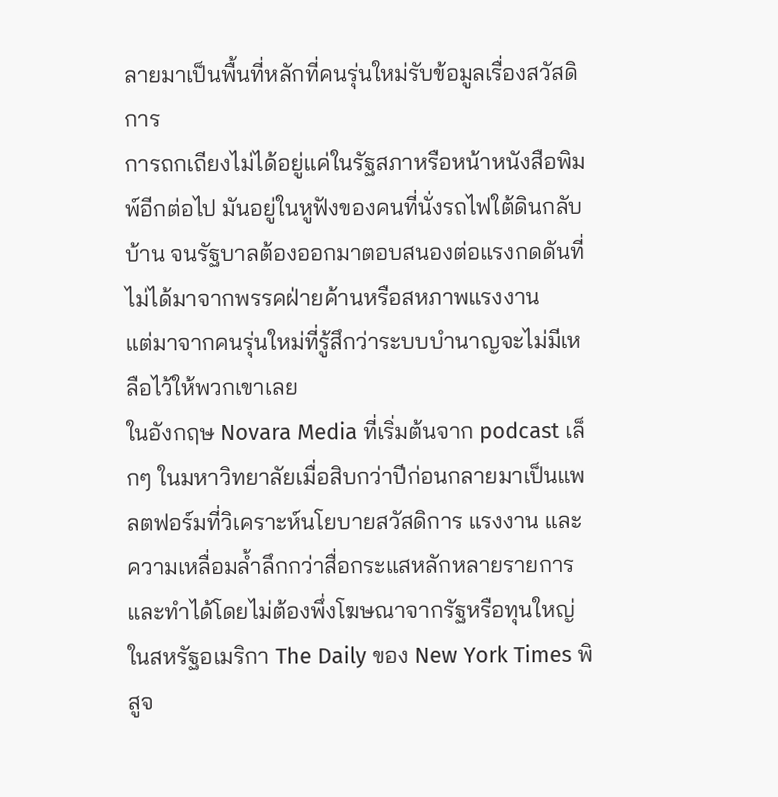ลายมาเป็นพื้นที่หลักที่คนรุ่นใหม่รับข้อมูลเรื่องสวัสดิการ
การถกเถียงไม่ได้อยู่แค่ในรัฐสภาหรือหน้าหนังสือพิมพ์อีกต่อไป มันอยู่ในหูฟังของคนที่นั่งรถไฟใต้ดินกลับบ้าน จนรัฐบาลต้องออกมาตอบสนองต่อแรงกดดันที่ไม่ได้มาจากพรรคฝ่ายค้านหรือสหภาพแรงงาน
แต่มาจากคนรุ่นใหม่ที่รู้สึกว่าระบบบำนาญจะไม่มีเหลือไว้ให้พวกเขาเลย
ในอังกฤษ Novara Media ที่เริ่มต้นจาก podcast เล็กๆ ในมหาวิทยาลัยเมื่อสิบกว่าปีก่อนกลายมาเป็นแพลตฟอร์มที่วิเคราะห์นโยบายสวัสดิการ แรงงาน และความเหลื่อมล้ำลึกกว่าสื่อกระแสหลักหลายรายการ และทำได้โดยไม่ต้องพึ่งโฆษณาจากรัฐหรือทุนใหญ่
ในสหรัฐอเมริกา The Daily ของ New York Times พิสูจ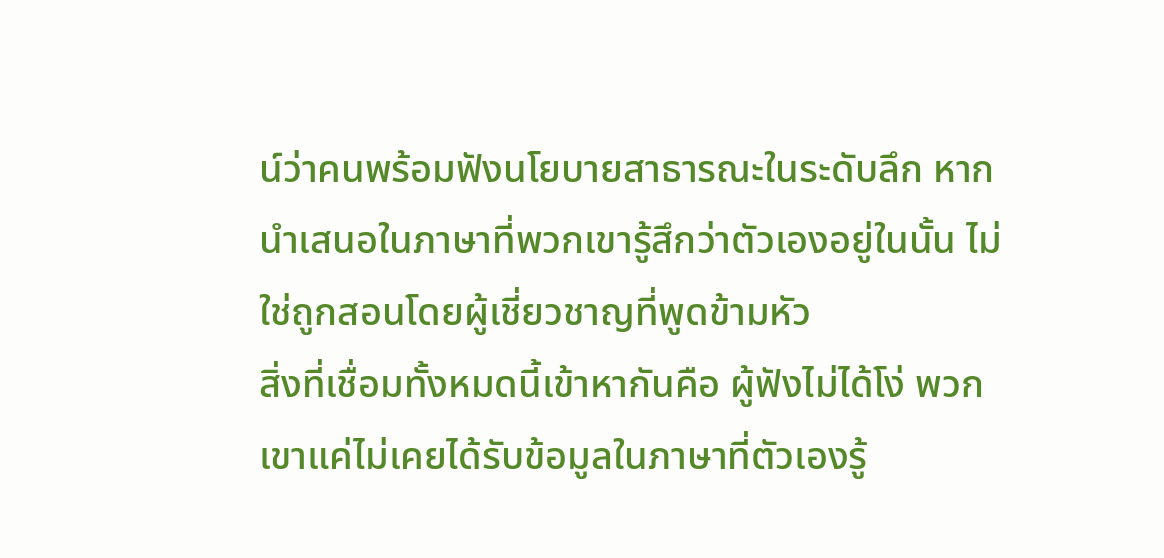น์ว่าคนพร้อมฟังนโยบายสาธารณะในระดับลึก หากนำเสนอในภาษาที่พวกเขารู้สึกว่าตัวเองอยู่ในนั้น ไม่ใช่ถูกสอนโดยผู้เชี่ยวชาญที่พูดข้ามหัว
สิ่งที่เชื่อมทั้งหมดนี้เข้าหากันคือ ผู้ฟังไม่ได้โง่ พวกเขาแค่ไม่เคยได้รับข้อมูลในภาษาที่ตัวเองรู้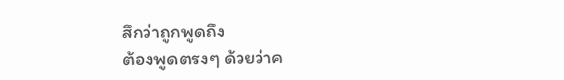สึกว่าถูกพูดถึง
ต้องพูดตรงๆ ด้วยว่าค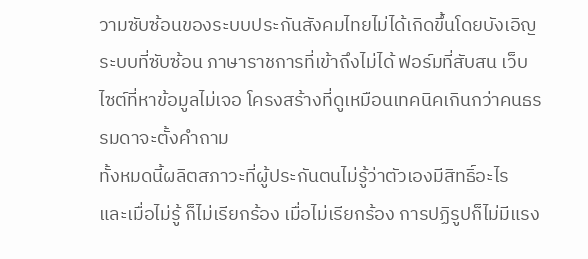วามซับซ้อนของระบบประกันสังคมไทยไม่ได้เกิดขึ้นโดยบังเอิญ ระบบที่ซับซ้อน ภาษาราชการที่เข้าถึงไม่ได้ ฟอร์มที่สับสน เว็บไซต์ที่หาข้อมูลไม่เจอ โครงสร้างที่ดูเหมือนเทคนิคเกินกว่าคนธรรมดาจะตั้งคำถาม
ทั้งหมดนี้ผลิตสภาวะที่ผู้ประกันตนไม่รู้ว่าตัวเองมีสิทธิ์อะไร
และเมื่อไม่รู้ ก็ไม่เรียกร้อง เมื่อไม่เรียกร้อง การปฏิรูปก็ไม่มีแรง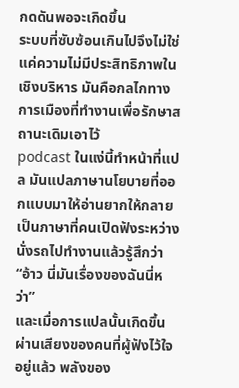กดดันพอจะเกิดขึ้น
ระบบที่ซับซ้อนเกินไปจึงไม่ใช่แค่ความไม่มีประสิทธิภาพในเชิงบริหาร มันคือกลไกทางการเมืองที่ทำงานเพื่อรักษาสถานะเดิมเอาไว้
podcast ในแง่นี้ทำหน้าที่แปล มันแปลภาษานโยบายที่ออกแบบมาให้อ่านยากให้กลายเป็นภาษาที่คนเปิดฟังระหว่างนั่งรถไปทำงานแล้วรู้สึกว่า “อ้าว นี่มันเรื่องของฉันนี่หว่า”
และเมื่อการแปลนั้นเกิดขึ้นผ่านเสียงของคนที่ผู้ฟังไว้ใจอยู่แล้ว พลังของ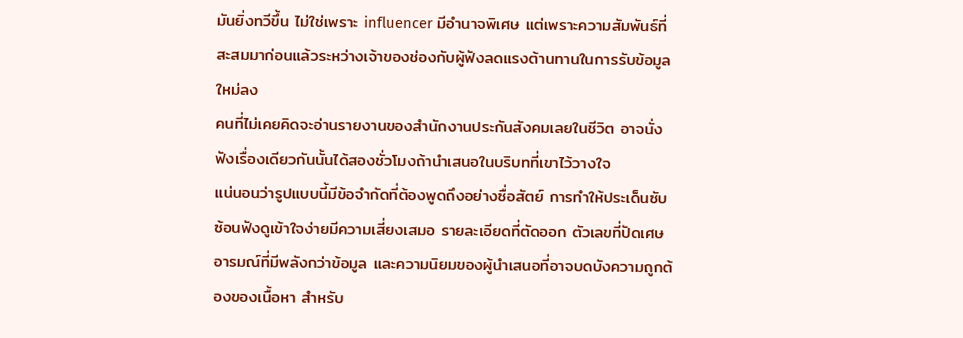มันยิ่งทวีขึ้น ไม่ใช่เพราะ influencer มีอำนาจพิเศษ แต่เพราะความสัมพันธ์ที่สะสมมาก่อนแล้วระหว่างเจ้าของช่องกับผู้ฟังลดแรงต้านทานในการรับข้อมูลใหม่ลง
คนที่ไม่เคยคิดจะอ่านรายงานของสำนักงานประกันสังคมเลยในชีวิต อาจนั่งฟังเรื่องเดียวกันนั้นได้สองชั่วโมงถ้านำเสนอในบริบทที่เขาไว้วางใจ
แน่นอนว่ารูปแบบนี้มีข้อจำกัดที่ต้องพูดถึงอย่างซื่อสัตย์ การทำให้ประเด็นซับซ้อนฟังดูเข้าใจง่ายมีความเสี่ยงเสมอ รายละเอียดที่ตัดออก ตัวเลขที่ปัดเศษ อารมณ์ที่มีพลังกว่าข้อมูล และความนิยมของผู้นำเสนอที่อาจบดบังความถูกต้องของเนื้อหา สำหรับ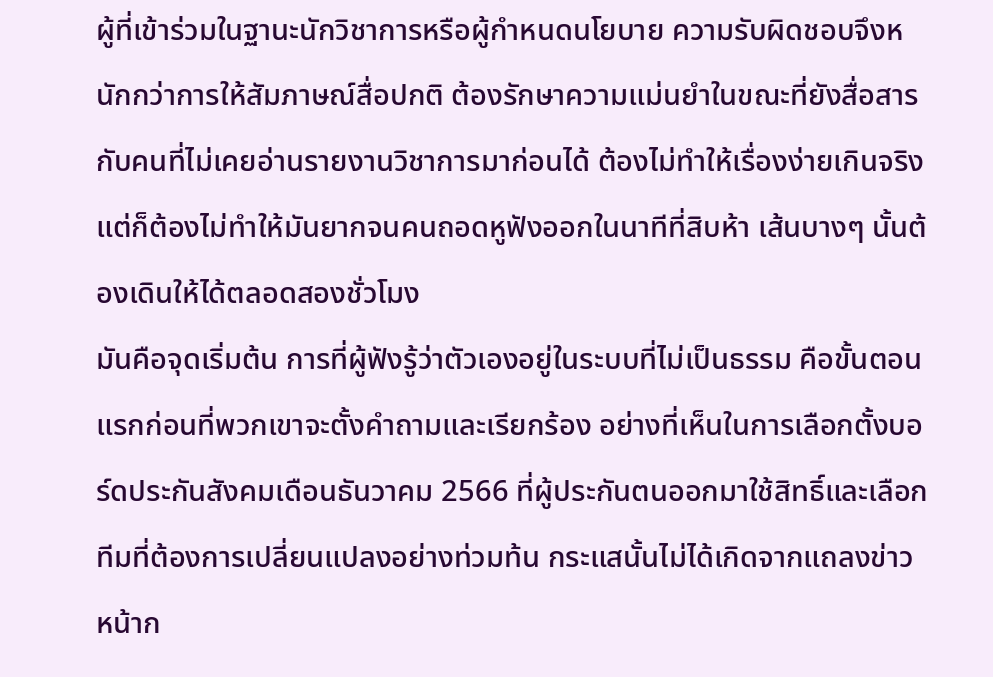ผู้ที่เข้าร่วมในฐานะนักวิชาการหรือผู้กำหนดนโยบาย ความรับผิดชอบจึงหนักกว่าการให้สัมภาษณ์สื่อปกติ ต้องรักษาความแม่นยำในขณะที่ยังสื่อสารกับคนที่ไม่เคยอ่านรายงานวิชาการมาก่อนได้ ต้องไม่ทำให้เรื่องง่ายเกินจริง แต่ก็ต้องไม่ทำให้มันยากจนคนถอดหูฟังออกในนาทีที่สิบห้า เส้นบางๆ นั้นต้องเดินให้ได้ตลอดสองชั่วโมง
มันคือจุดเริ่มต้น การที่ผู้ฟังรู้ว่าตัวเองอยู่ในระบบที่ไม่เป็นธรรม คือขั้นตอนแรกก่อนที่พวกเขาจะตั้งคำถามและเรียกร้อง อย่างที่เห็นในการเลือกตั้งบอร์ดประกันสังคมเดือนธันวาคม 2566 ที่ผู้ประกันตนออกมาใช้สิทธิ์และเลือกทีมที่ต้องการเปลี่ยนแปลงอย่างท่วมท้น กระแสนั้นไม่ได้เกิดจากแถลงข่าวหน้าก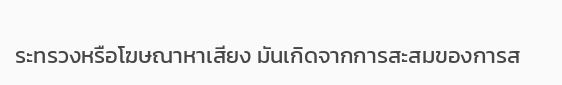ระทรวงหรือโฆษณาหาเสียง มันเกิดจากการสะสมของการส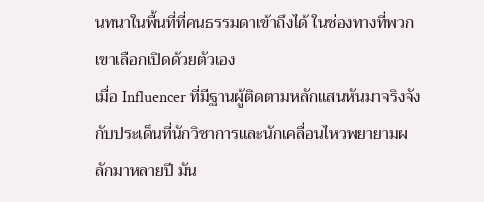นทนาในพื้นที่ที่คนธรรมดาเข้าถึงได้ ในช่องทางที่พวกเขาเลือกเปิดด้วยตัวเอง
เมื่อ Influencer ที่มีฐานผู้ติดตามหลักแสนหันมาจริงจังกับประเด็นที่นักวิชาการและนักเคลื่อนไหวพยายามผลักมาหลายปี มัน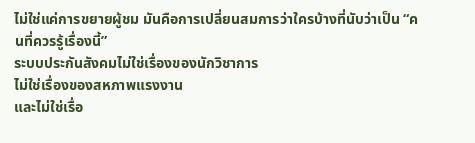ไม่ใช่แค่การขยายผู้ชม มันคือการเปลี่ยนสมการว่าใครบ้างที่นับว่าเป็น “คนที่ควรรู้เรื่องนี้”
ระบบประกันสังคมไม่ใช่เรื่องของนักวิชาการ
ไม่ใช่เรื่องของสหภาพแรงงาน
และไม่ใช่เรื่อ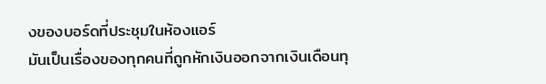งของบอร์ดที่ประชุมในห้องแอร์
มันเป็นเรื่องของทุกคนที่ถูกหักเงินออกจากเงินเดือนทุ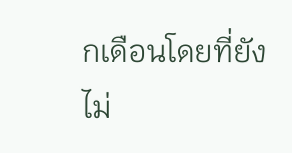กเดือนโดยที่ยังไม่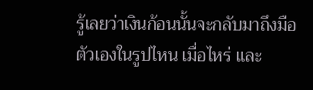รู้เลยว่าเงินก้อนนั้นจะกลับมาถึงมือตัวเองในรูปไหน เมื่อไหร่ และ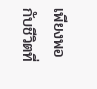เพียงพอกับชีวิตที่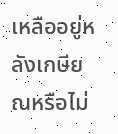เหลืออยู่หลังเกษียณหรือไม่